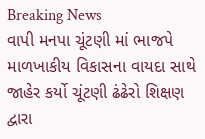Breaking News
વાપી મનપા ચૂંટણી માં ભાજપે માળખાકીય વિકાસના વાયદા સાથે જાહેર કર્યો ચૂંટણી ઢંઢેરો શિક્ષણ દ્વારા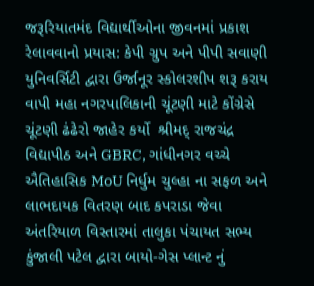જરૂરિયાતમંદ વિદ્યાર્થીઓના જીવનમાં પ્રકાશ રેલાવવાનો પ્રયાસ: કેપી ગ્રુપ અને પીપી સવાણી યુનિવર્સિટી દ્વારા ઉર્જાનૂર સ્કોલરશીપ શરૂ કરાય વાપી મહા નગરપાલિકાની ચૂંટણી માટે કોંગ્રેસે  ચૂંટણી ઢંઢેરો જાહેર કર્યો  શ્રીમદ્ રાજચંદ્ર વિદ્યાપીઠ અને GBRC, ગાંધીનગર વચ્ચે ઐતિહાસિક MoU નિર્ધુમ ચુલ્હા ના સફળ અને લાભદાયક વિતરણ બાદ કપરાડા જેવા અંતરિયાળ વિસ્તારમાં તાલુકા પંચાયત સભ્ય કુંજાલી પટેલ દ્વારા બાયો-ગેસ પ્લાન્ટ નું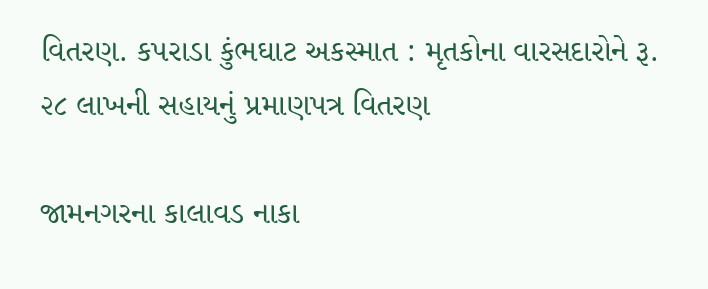વિતરણ. કપરાડા કુંભઘાટ અકસ્માત : મૃતકોના વારસદારોને રૂ. ૨૮ લાખની સહાયનું પ્રમાણપત્ર વિતરણ

જામનગરના કાલાવડ નાકા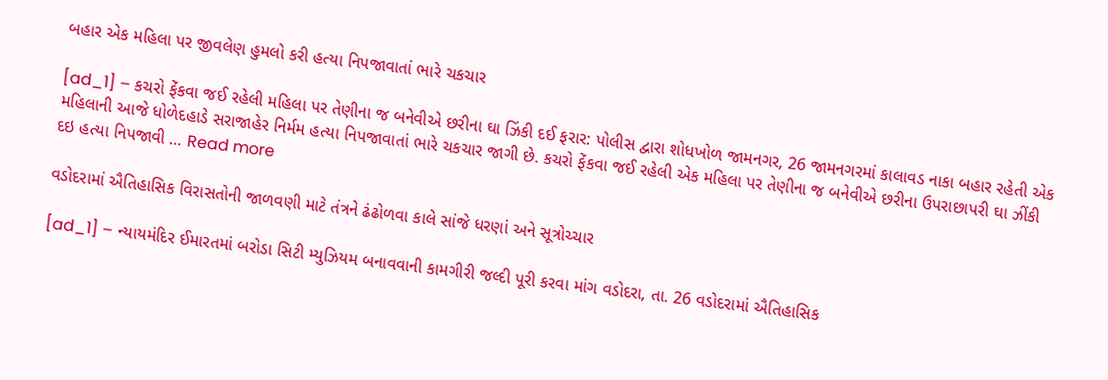બહાર એક મહિલા પર જીવલેણ હુમલો કરી હત્યા નિપજાવાતાં ભારે ચકચાર

[ad_1] – કચરો ફેંકવા જઈ રહેલી મહિલા પર તેણીના જ બનેવીએ છરીના ઘા ઝિંકી દઈ ફરાર: પોલીસ દ્વારા શોધખોળ જામનગર, 26 જામનગરમાં કાલાવડ નાકા બહાર રહેતી એક મહિલાની આજે ધોળેદહાડે સરાજાહેર નિર્મમ હત્યા નિપજાવાતાં ભારે ચકચાર જાગી છે. કચરો ફેંકવા જઈ રહેલી એક મહિલા પર તેણીના જ બનેવીએ છરીના ઉપરાછાપરી ઘા ઝીંકી દઇ હત્યા નિપજાવી … Read more

વડોદરામાં ઐતિહાસિક વિરાસતોની જાળવણી માટે તંત્રને ઢંઢોળવા કાલે સાંજે ધરણાં અને સૂત્રોચ્ચાર

[ad_1] – ન્યાયમંદિર ઈમારતમાં બરોડા સિટી મ્યુઝિયમ બનાવવાની કામગીરી જલ્દી પૂરી કરવા માંગ વડોદરા, તા. 26 વડોદરામાં ઐતિહાસિક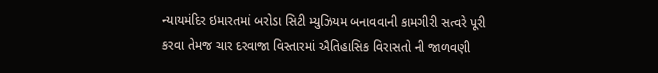ન્યાયમંદિર ઇમારતમાં બરોડા સિટી મ્યુઝિયમ બનાવવાની કામગીરી સત્વરે પૂરી કરવા તેમજ ચાર દરવાજા વિસ્તારમાં ઐતિહાસિક વિરાસતો ની જાળવણી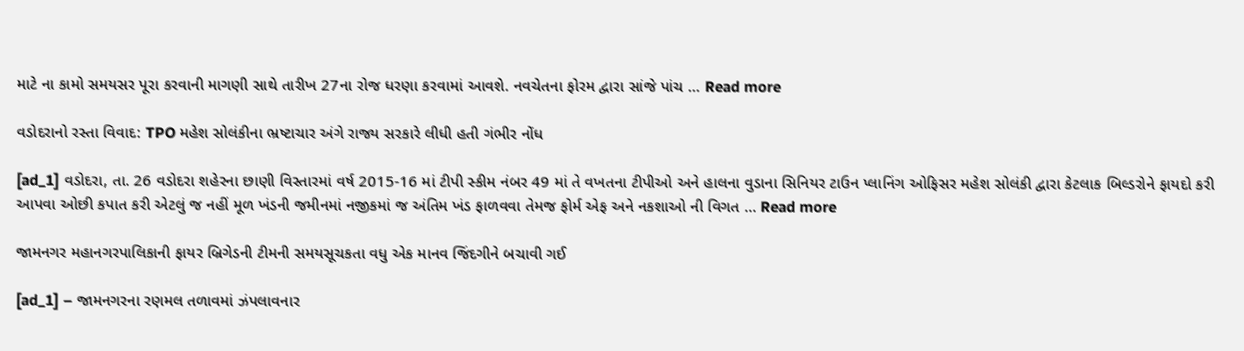માટે ના કામો સમયસર પૂરા કરવાની માગણી સાથે તારીખ 27ના રોજ ધરણા કરવામાં આવશે. નવચેતના ફોરમ દ્વારા સાંજે પાંચ … Read more

વડોદરાનો રસ્તા વિવાદ: TPO મહેશ સોલંકીના ભ્રષ્ટાચાર અંગે રાજ્ય સરકારે લીધી હતી ગંભીર નોંધ

[ad_1] વડોદરા, તા. 26 વડોદરા શહેરના છાણી વિસ્તારમાં વર્ષ 2015-16 માં ટીપી સ્કીમ નંબર 49 માં તે વખતના ટીપીઓ અને હાલના વુડાના સિનિયર ટાઉન પ્લાનિંગ ઓફિસર મહેશ સોલંકી દ્વારા કેટલાક બિલ્ડરોને ફાયદો કરી આપવા ઓછી કપાત કરી એટલું જ નહીં મૂળ ખંડની જમીનમાં નજીકમાં જ અંતિમ ખંડ ફાળવવા તેમજ ફોર્મ એફ અને નકશાઓ ની વિગત … Read more

જામનગર મહાનગરપાલિકાની ફાયર બ્રિગેડની ટીમની સમયસૂચકતા વધુ એક માનવ જિંદગીને બચાવી ગઈ

[ad_1] – જામનગરના રણમલ તળાવમાં ઝંપલાવનાર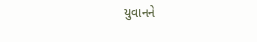યુવાનને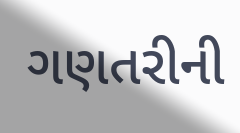ગણતરીની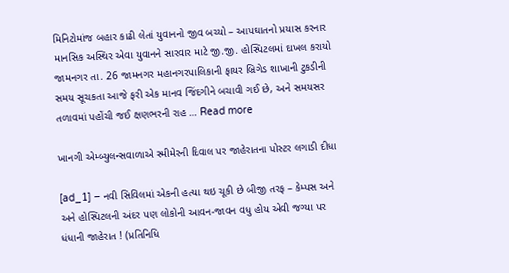મિનિટોમાંજ બહાર કાઢી લેતાં યુવાનનો જીવ બચ્યો – આપઘાતનો પ્રયાસ કરનાર માનસિક અસ્થિર એવા યુવાનને સારવાર માટે જી.જી. હોસ્પિટલમાં દાખલ કરાયો જામનગર તા. 26 જામનગર મહાનગરપાલિકાની ફાયર બ્રિગેડ શાખાની ટુકડીની સમય સૂચકતા આજે ફરી એક માનવ જિંદગીને બચાવી ગઈ છે, અને સમયસર તળાવમાં પહોંચી જઈ ક્ષણભરની રાહ … Read more

ખાનગી એમ્બ્યુલન્સવાળાએ સ્મીમેરની દિવાલ પર જાહેરાતના પોસ્ટર લગાડી દીધા

[ad_1] – નવી સિવિલમાં એકની હત્યા થઇ ચૂકી છે બીજી તરફ – કેમ્પસ અને અને હોસ્પિટલની અંદર પણ લોકોની આવન-જાવન વધુ હોય એવી જગ્યા પર ધંધાની જાહેરાત ! (પ્રતિનિધિ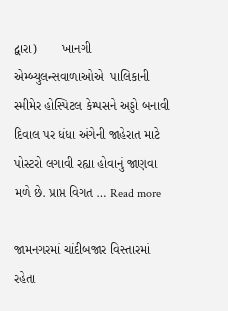દ્વારા)       ખાનગી એમ્બ્યુલન્સવાળાઓએ  પાલિકાની સ્મીમેર હોસ્પિટલ કેમ્પસને અડ્ડો બનાવી દિવાલ પર ધંધા અંગેની જાહેરાત માટે પોસ્ટરો લગાવી રહ્યા હોવાનું જાણવા મળે છે. પ્રાપ્ત વિગત … Read more

જામનગરમાં ચાંદીબજાર વિસ્તારમાં રહેતા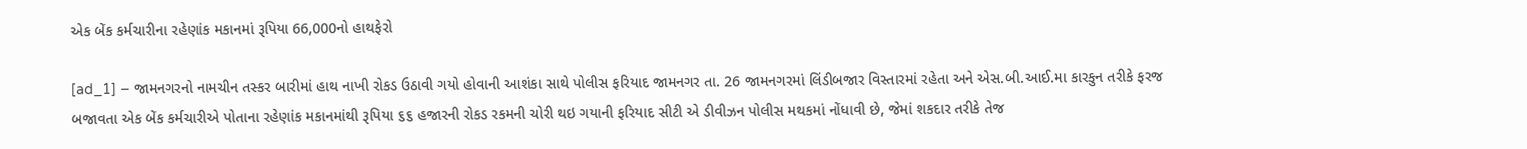એક બેંક કર્મચારીના રહેણાંક મકાનમાં રૂપિયા 66,000નો હાથફેરો

[ad_1] – જામનગરનો નામચીન તસ્કર બારીમાં હાથ નાખી રોકડ ઉઠાવી ગયો હોવાની આશંકા સાથે પોલીસ ફરિયાદ જામનગર તા. 26 જામનગરમાં લિંડીબજાર વિસ્તારમાં રહેતા અને એસ.બી.આઈ.મા કારકુન તરીકે ફરજ બજાવતા એક બેંક કર્મચારીએ પોતાના રહેણાંક મકાનમાંથી રૂપિયા ૬૬ હજારની રોકડ રકમની ચોરી થઇ ગયાની ફરિયાદ સીટી એ ડીવીઝન પોલીસ મથકમાં નોંધાવી છે, જેમાં શકદાર તરીકે તેજ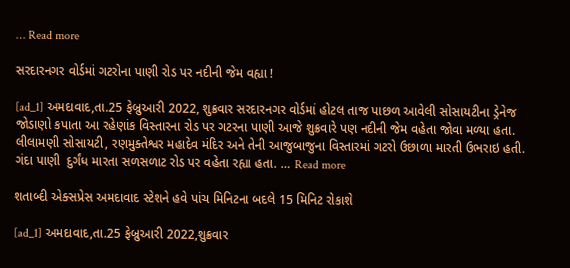… Read more

સરદારનગર વોર્ડમાં ગટરોના પાણી રોડ પર નદીની જેમ વહ્યા !

[ad_1] અમદાવાદ,તા.25 ફેબ્રુઆરી 2022, શુક્રવાર સરદારનગર વોર્ડમાં હોટલ તાજ પાછળ આવેલી સોસાયટીના ડ્રેનેજ જોડાણો કપાતા આ રહેણાંક વિસ્તારના રોડ પર ગટરના પાણી આજે શુક્રવારે પણ નદીની જેમ વહેતા જોવા મળ્યા હતા. લીલામણી સોસાયટી, રણમુક્તેશ્વર મહાદેવ મંદિર અને તેની આજુબાજુના વિસ્તારમાં ગટરો ઉછાળા મારતી ઉભરાઇ હતી. ગંદા પાણી  દુર્ગંધ મારતા સળસળાટ રોડ પર વહેતા રહ્યા હતા. … Read more

શતાબ્દી એક્સપ્રેસ અમદાવાદ સ્ટેશને હવે પાંચ મિનિટના બદલે 15 મિનિટ રોકાશે

[ad_1] અમદાવાદ,તા.25 ફેબ્રુઆરી 2022,શુક્રવાર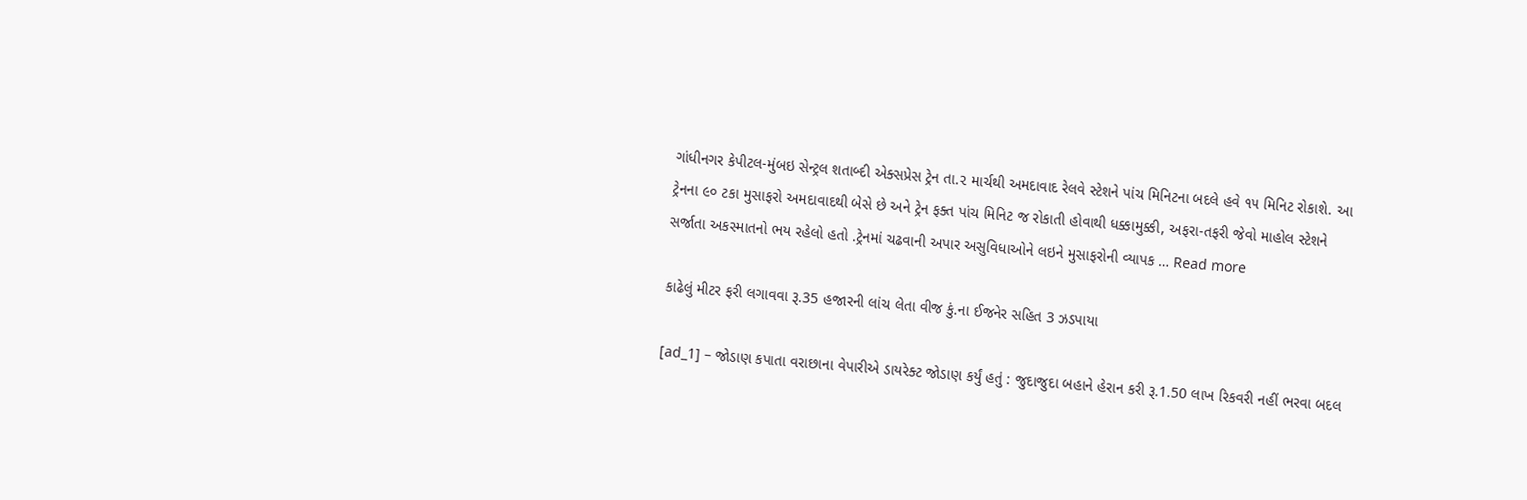ગાંધીનગર કેપીટલ-મુંબઇ સેન્ટ્રલ શતાબ્દી એક્સપ્રેસ ટ્રેન તા.૨ માર્ચથી અમદાવાદ રેલવે સ્ટેશને પાંચ મિનિટના બદલે હવે ૧૫ મિનિટ રોકાશે. આ ટ્રેનના ૯૦ ટકા મુસાફરો અમદાવાદથી બેસે છે અને ટ્રેન ફક્ત પાંચ મિનિટ જ રોકાતી હોવાથી ધક્કામુક્કી, અફરા-તફરી જેવો માહોલ સ્ટેશને સર્જાતા અકસ્માતનો ભય રહેલો હતો .ટ્રેનમાં ચઢવાની અપાર અસુવિધાઓને લઇને મુસાફરોની વ્યાપક … Read more

કાઢેલું મીટર ફરી લગાવવા રૂ.35 હજારની લાંચ લેતા વીજ કું.ના ઈજનેર સહિત 3 ઝડપાયા

[ad_1] – જોડાણ કપાતા વરાછાના વેપારીએ ડાયરેક્ટ જોડાણ કર્યું હતું : જુદાજુદા બહાને હેરાન કરી રૂ.1.50 લાખ રિકવરી નહીં ભરવા બદલ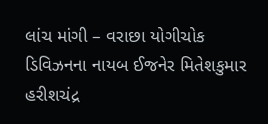લાંચ માંગી – વરાછા યોગીચોક ડિવિઝનના નાયબ ઈજનેર મિતેશકુમાર હરીશચંદ્ર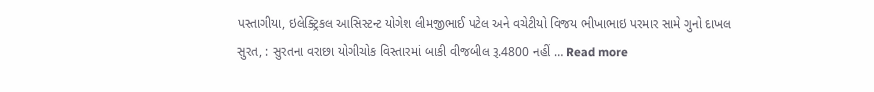પસ્તાગીયા, ઇલેક્ટ્રિકલ આસિસ્ટન્ટ યોગેશ લીમજીભાઈ પટેલ અને વચેટીયો વિજય ભીખાભાઇ પરમાર સામે ગુનો દાખલ સુરત, : સુરતના વરાછા યોગીચોક વિસ્તારમાં બાકી વીજબીલ રૂ.4800 નહીં … Read more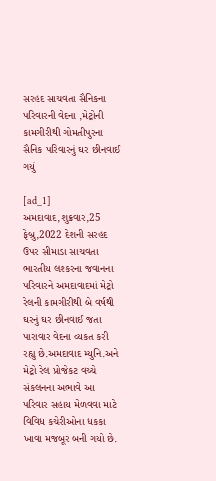સરહદ સાચવતા સૈનિકના પરિવારની વેદના ,મેટ્રોની કામગીરીથી ગોમતીપુરના સૈનિક પરિવારનું ઘર છીનવાઈ ગયું

[ad_1] અમદાવાદ,શુક્રવાર,25 ફેબ્રુ,2022 દેશની સરહદ ઉપર સીમાડા સાચવતા ભારતીય લશ્કરના જવાનના પરિવારને અમદાવાદમાં મેટ્રો રેલની કામગીરીથી બે વર્ષથી ઘરનું ઘર છીનવાઈ જતા પારાવાર વેદના વ્યકત કરી રહ્યુ છે.અમદાવાદ મ્યુનિ.અને મેટ્રો રેલ પ્રોજેકટ વચ્ચે સંકલનના અભાવે આ પરિવાર સહાય મેળવવા માટે વિવિધ કચેરીઓના ધકકા ખાવા મજબૂર બની ગયો છે.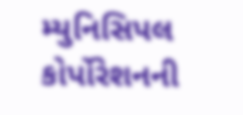મ્યુનિસિપલ કોર્પોરેશનની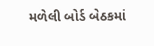મળેલી બોર્ડ બેઠકમાં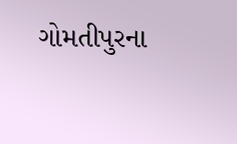ગોમતીપુરના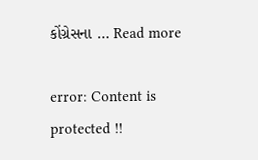કોંગ્રેસના … Read more

error: Content is protected !!